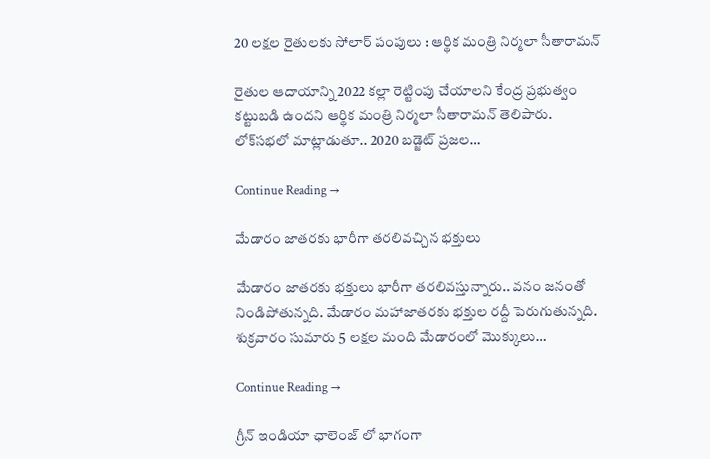20 ల‌క్ష‌ల రైతుల‌కు సోలార్ పంపులు : ఆర్థిక మంత్రి నిర్మ‌లా సీతారామ‌న్

రైతుల ఆదాయాన్ని 2022 క‌ల్లా రెట్టింపు చేయాల‌ని కేంద్ర ప్ర‌భుత్వం క‌ట్టుబ‌డి ఉంద‌ని ఆర్థిక మంత్రి నిర్మ‌లా సీతారామ‌న్ తెలిపారు. లోక్‌స‌భ‌లో మాట్లాడుతూ.. 2020 బ‌డ్జెట్ ప్ర‌జ‌ల…

Continue Reading →

మేడారం జాతరకు భారీగా తరలివచ్చిన భక్తులు

మేడారం జాతరకు భక్తులు భారీగా తరలివస్తున్నారు.. వనం జనంతో నిండిపోతున్నది. మేడారం మహాజాతరకు భక్తుల రద్దీ పెరుగుతున్నది. శుక్రవారం సుమారు 5 లక్షల మంది మేడారంలో మొక్కులు…

Continue Reading →

గ్రీన్ ఇండియా ఛాలెంజ్ లో భాగంగా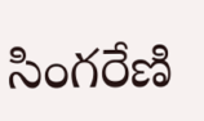సింగరేణి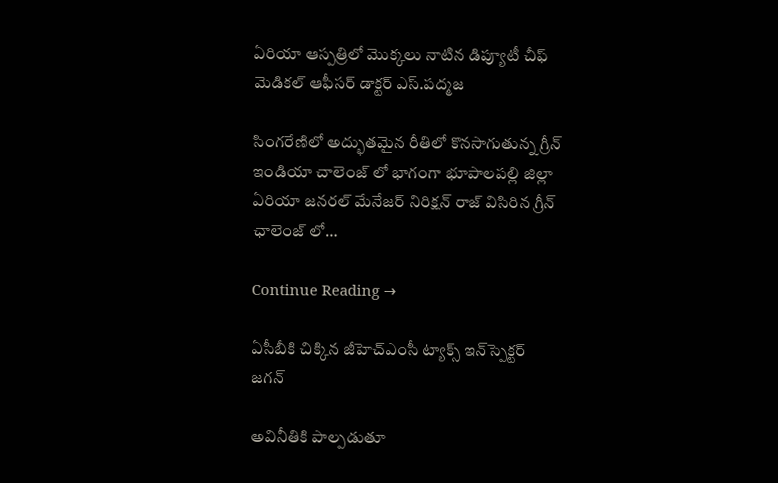ఏరియా ఆస్పత్రిలో మొక్కలు నాటిన డిప్యూటీ చీఫ్ మెడికల్ ఆఫీసర్ డాక్టర్ ఎస్.పద్మజ

సింగరేణిలో అద్భుతమైన రీతిలో కొనసాగుతున్న గ్రీన్ ఇండియా చాలెంజ్ లో భాగంగా భూపాలపల్లి జిల్లా ఏరియా జనరల్ మేనేజర్ నిరిక్షన్ రాజ్ విసిరిన గ్రీన్ ఛాలెంజ్ లో…

Continue Reading →

ఏసీబీకి చిక్కిన జీహెచ్‌ఎంసీ ట్యాక్స్‌ ఇన్‌స్పెక్టర్‌ జగన్‌

అవినీతికి పాల్పడుతూ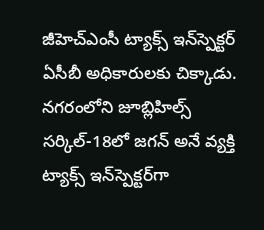జీహెచ్‌ఎంసీ ట్యాక్స్‌ ఇన్‌స్పెక్టర్‌ ఏసీబీ అధికారులకు చిక్కాడు. నగరంలోని జూబ్లిహిల్స్‌ సర్కిల్‌-18లో జగన్‌ అనే వ్యక్తి ట్యాక్స్‌ ఇన్‌స్పెక్టర్‌గా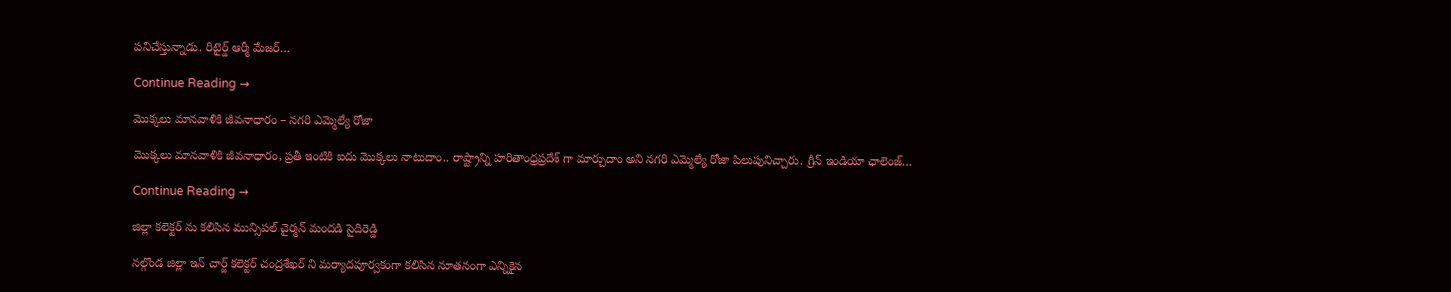పనిచేస్తున్నాడు. రిటైర్డ్ ఆర్మీ మేజర్…

Continue Reading →

మొక్కలు మానవాళికి జీవనాధారం – నగరి ఎమ్మెల్యే రోజా

మొక్కలు మానవాళికి జీవనాధారం, ప్రతీ ఇంటికి ఐదు మొక్కలు నాటుదాం.. రాష్ట్రాన్ని హరితాంధ్రప్రదేశ్ గా మార్చుదాం అని నగరి ఎమ్మెల్యే రోజా పిలుపునిచ్చారు. గ్రీన్ ఇండియా ఛాలెంజ్…

Continue Reading →

జిల్లా కలెక్టర్ ను కలిసిన మున్సిపల్ చైర్మన్ మందడి సైదిరెడ్డి

నల్గొండ జిల్లా ఇన్ చార్జ్ కలెక్టర్ చంద్రశేఖర్ ని మర్యాదపూర్వకంగా కలిసిన నూతనంగా ఎన్నికైన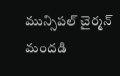మున్సిపల్ చైర్మన్ మందడి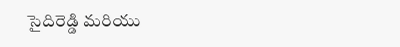సైదిరెడ్డి మరియు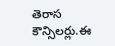తెరాస కౌన్సిలర్లు.ఈ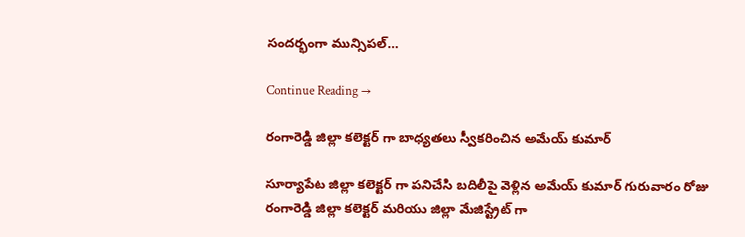సందర్భంగా మున్సిపల్…

Continue Reading →

రంగారెడ్డి జిల్లా కలెక్టర్ గా బాధ్యతలు స్వీకరించిన అమేయ్ కుమార్‌

సూర్యాపేట జిల్లా కలెక్టర్ గా పనిచేసి బదిలీపై వెళ్లిన అమేయ్ కుమార్ గురువారం రోజు రంగారెడ్డి జిల్లా కలెక్టర్ మరియు జిల్లా మేజిస్ట్రేట్ గా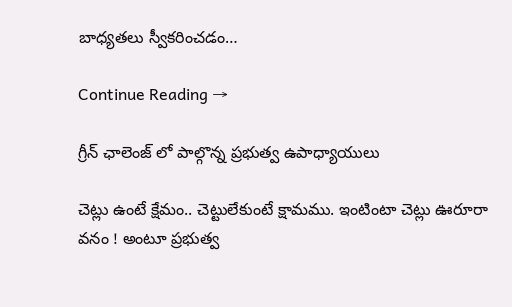బాధ్యతలు స్వీకరించడం…

Continue Reading →

గ్రీన్ ఛాలెంజ్ లో పాల్గొన్న ప్రభుత్వ ఉపాధ్యాయులు

చెట్లు ఉంటే క్షేమం.. చెట్టులేకుంటే క్షామము. ఇంటింటా చెట్లు ఊరూరా వనం ! అంటూ ప్రభుత్వ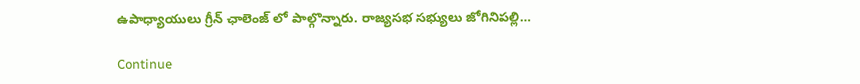ఉపాధ్యాయులు గ్రీన్ ఛాలెంజ్ లో పాల్గొన్నారు. రాజ్యసభ సభ్యులు జోగినిపల్లి…

Continue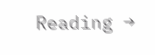Reading →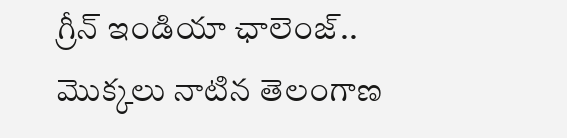గ్రీన్ ఇండియా ఛాలెంజ్.. మొక్కలు నాటిన తెలంగాణ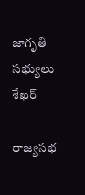జాగృతి సభ్యులు శేఖర్

రాజ్యసభ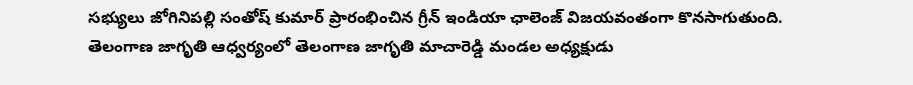సభ్యులు జోగినిపల్లి సంతోష్ కుమార్ ప్రారంభించిన గ్రీన్ ఇండియా ఛాలెంజ్ విజయవంతంగా కొనసాగుతుంది. తెలంగాణ జాగృతి ఆధ్వర్యంలో తెలంగాణ జాగృతి మాచారెడ్డి మండల అధ్యక్షుడు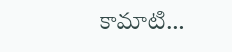కామాటి…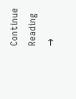Continue Reading →